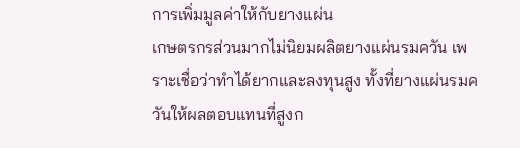การเพิ่มมูลค่าให้กับยางแผ่น
เกษตรกรส่วนมากไม่นิยมผลิตยางแผ่นรมควัน เพราะเชื่อว่าทำได้ยากและลงทุนสูง ทั้งที่ยางแผ่นรมควันให้ผลตอบแทนที่สูงก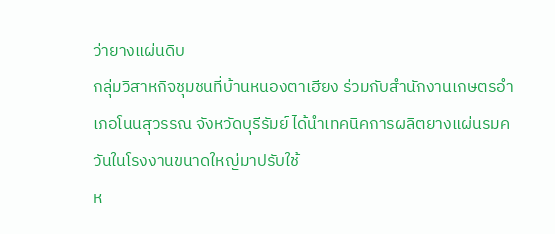ว่ายางแผ่นดิบ
กลุ่มวิสาหกิจชุมชนที่บ้านหนองตาเฮียง ร่วมกับสำนักงานเกษตรอำเภอโนนสุวรรณ จังหวัดบุรีรัมย์ ได้นำเทคนิคการผลิตยางแผ่นรมควันในโรงงานขนาดใหญ่มาปรับใช้
ห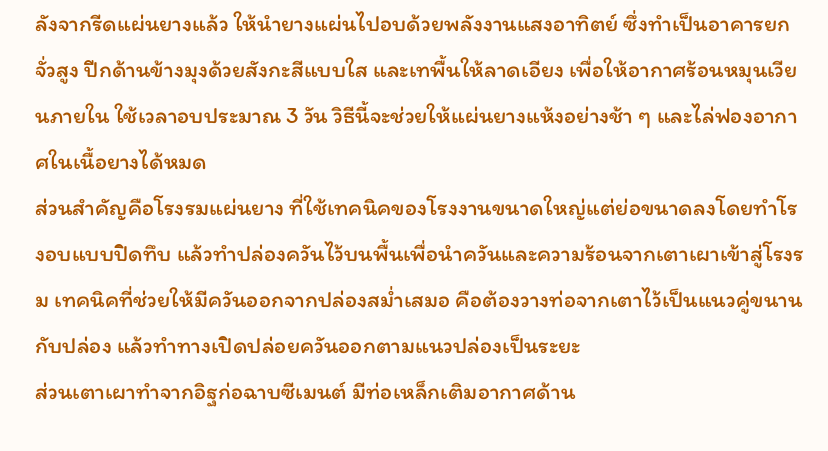ลังจากรีดแผ่นยางแล้ว ให้นำยางแผ่นไปอบด้วยพลังงานแสงอาทิตย์ ซึ่งทำเป็นอาคารยกจั่วสูง ปีกด้านข้างมุงด้วยสังกะสีแบบใส และเทพื้นให้ลาดเอียง เพื่อให้อากาศร้อนหมุนเวียนภายใน ใช้เวลาอบประมาณ 3 วัน วิธีนี้จะช่วยให้แผ่นยางแห้งอย่างช้า ๆ และไล่ฟองอากาศในเนื้อยางได้หมด
ส่วนสำคัญคือโรงรมแผ่นยาง ที่ใช้เทคนิคของโรงงานขนาดใหญ่แต่ย่อขนาดลงโดยทำโรงอบแบบปิดทึบ แล้วทำปล่องควันไว้บนพื้นเพื่อนำควันและความร้อนจากเตาเผาเข้าสู่โรงรม เทคนิคที่ช่วยให้มีควันออกจากปล่องสม่ำเสมอ คือต้องวางท่อจากเตาไว้เป็นแนวคู่ขนานกับปล่อง แล้วทำทางเปิดปล่อยควันออกตามแนวปล่องเป็นระยะ
ส่วนเตาเผาทำจากอิฐก่อฉาบซีเมนต์ มีท่อเหล็กเติมอากาศด้าน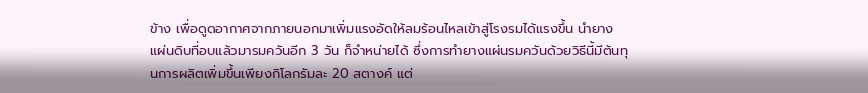ข้าง เพื่อดูดอากาศจากภายนอกมาเพิ่มแรงอัดให้ลมร้อนไหลเข้าสู่โรงรมได้แรงขึ้น นำยางแผ่นดิบที่อบแล้วมารมควันอีก 3 วัน ก็จำหน่ายได้ ซึ่งการทำยางแผ่นรมควันด้วยวิธีนี้มีต้นทุนการผลิตเพิ่มขึ้นเพียงกิโลกรัมละ 20 สตางค์ แต่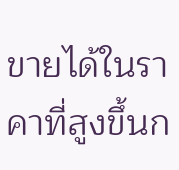ขายได้ในราคาที่สูงขึ้นก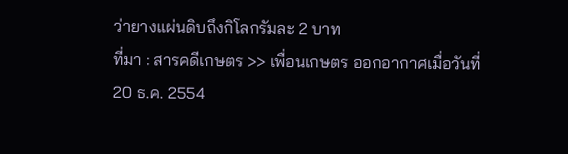ว่ายางแผ่นดิบถึงกิโลกรัมละ 2 บาท
ที่มา : สารคดีเกษตร >> เพื่อนเกษตร ออกอากาศเมื่อวันที่ 20 ธ.ค. 2554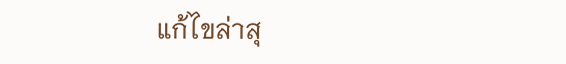แก้ไขล่าสุ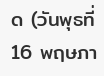ด (วันพุธที่ 16 พฤษภา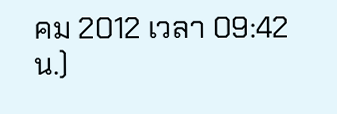คม 2012 เวลา 09:42 น.)